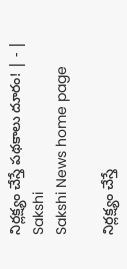నిర్లక్ష్యం చేస్తే పథకాలు దూరం! | - | Sakshi
Sakshi News home page

నిర్లక్ష్యం చేస్తే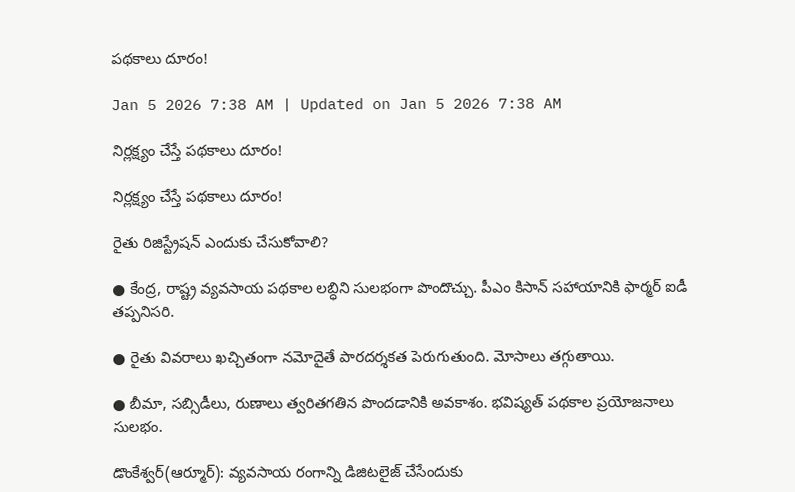పథకాలు దూరం!

Jan 5 2026 7:38 AM | Updated on Jan 5 2026 7:38 AM

నిర్లక్ష్యం చేస్తే పథకాలు దూరం!

నిర్లక్ష్యం చేస్తే పథకాలు దూరం!

రైతు రిజిస్ట్రేషన్‌ ఎందుకు చేసుకోవాలి?

● కేంద్ర, రాష్ట్ర వ్యవసాయ పథకాల లబ్ధిని సులభంగా పొందొచ్చు. పీఎం కిసాన్‌ సహాయానికి ఫార్మర్‌ ఐడీ తప్పనిసరి.

● రైతు వివరాలు ఖచ్చితంగా నమోదైతే పారదర్శకత పెరుగుతుంది. మోసాలు తగ్గుతాయి.

● బీమా, సబ్సిడీలు, రుణాలు త్వరితగతిన పొందడానికి అవకాశం. భవిష్యత్‌ పథకాల ప్రయోజనాలు సులభం.

డొంకేశ్వర్‌(ఆర్మూర్‌): వ్యవసాయ రంగాన్ని డిజిటలైజ్‌ చేసేందుకు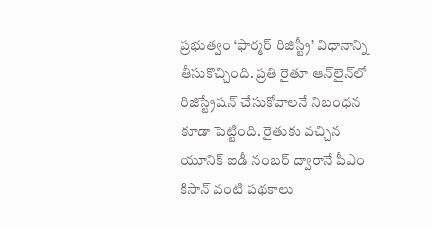ప్రభుత్వం ‘ఫార్మర్‌ రిజిస్ట్రీ’ విధానాన్ని తీసుకొచ్చింది. ప్రతి రైతూ ఆన్‌లైన్‌లో రిజిస్ట్రేషన్‌ చేసుకోవాలనే నిబంధన కూడా పెట్టింది. రైతుకు వచ్చిన యూనిక్‌ ఐడీ నంబర్‌ ద్వారానే పీఎం కిసాన్‌ వంటి పథకాలు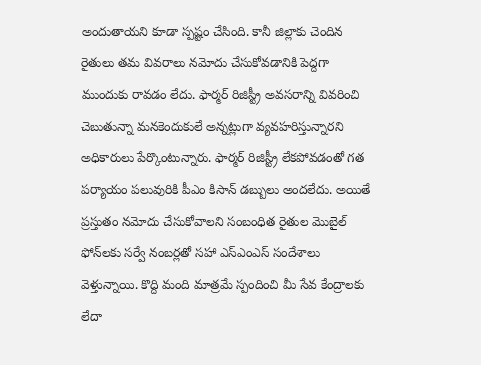అందుతాయని కూడా స్పష్టం చేసింది. కానీ జిల్లాకు చెందిన రైతులు తమ వివరాలు నమోదు చేసుకోవడానికి పెద్దగా ముందుకు రావడం లేదు. ఫార్మర్‌ రిజిస్ట్రీ అవసరాన్ని వివరించి చెబుతున్నా మనకెందుకులే అన్నట్లుగా వ్యవహరిస్తున్నారని అధికారులు పేర్కొంటున్నారు. ఫార్మర్‌ రిజిస్ట్రీ లేకపోవడంతో గత పర్యాయం పలువురికి పీఎం కిసాన్‌ డబ్బులు అందలేదు. అయితే ప్రస్తుతం నమోదు చేసుకోవాలని సంబంధిత రైతుల మొబైల్‌ ఫోన్‌లకు సర్వే నంబర్లతో సహా ఎస్‌ఎంఎస్‌ సందేశాలు వెళ్తున్నాయి. కొద్ది మంది మాత్రమే స్పందించి మీ సేవ కేంద్రాలకు లేదా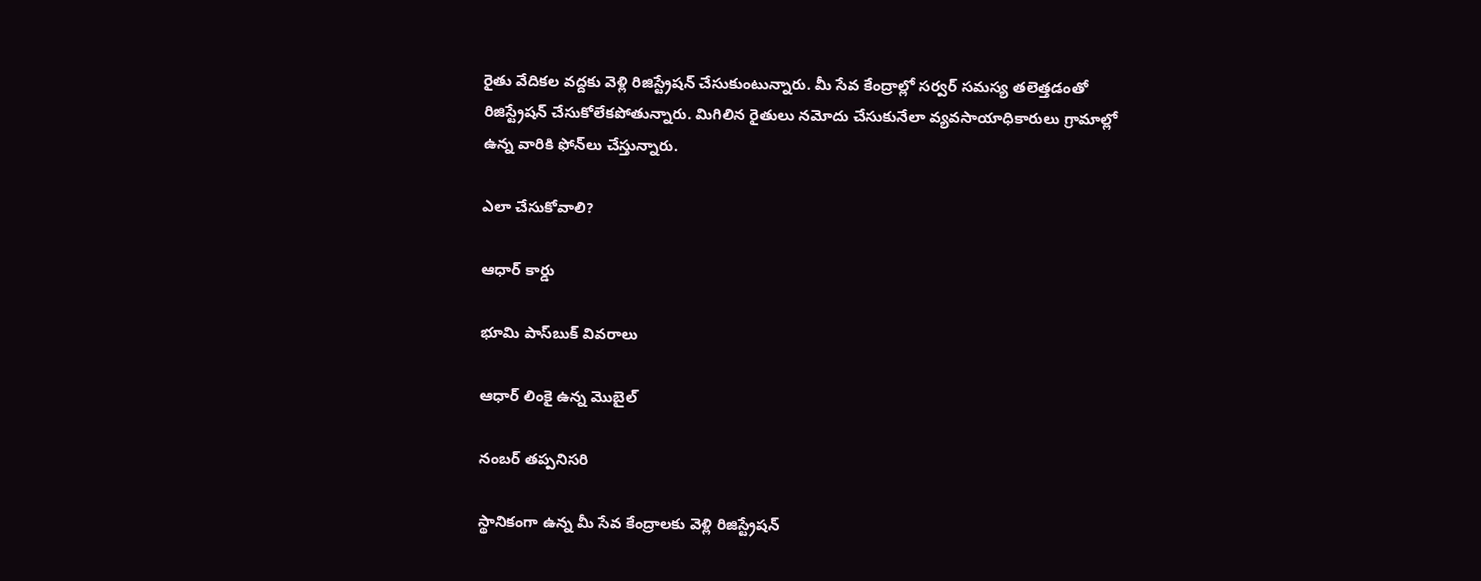రైతు వేదికల వద్దకు వెళ్లి రిజిస్ట్రేషన్‌ చేసుకుంటున్నారు. మీ సేవ కేంద్రాల్లో సర్వర్‌ సమస్య తలెత్తడంతో రిజిస్ట్రేషన్‌ చేసుకోలేకపోతున్నారు. మిగిలిన రైతులు నమోదు చేసుకునేలా వ్యవసాయాధికారులు గ్రామాల్లో ఉన్న వారికి ఫోన్‌లు చేస్తున్నారు.

ఎలా చేసుకోవాలి?

ఆధార్‌ కార్డు

భూమి పాస్‌బుక్‌ వివరాలు

ఆధార్‌ లింకై ఉన్న మొబైల్‌

నంబర్‌ తప్పనిసరి

స్థానికంగా ఉన్న మీ సేవ కేంద్రాలకు వెళ్లి రిజిస్ట్రేషన్‌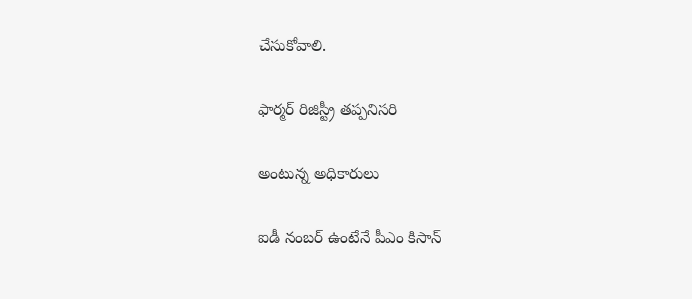చేసుకోవాలి.

ఫార్మర్‌ రిజిస్ట్రీ తప్పనిసరి

అంటున్న అధికారులు

ఐడీ నంబర్‌ ఉంటేనే పీఎం కిసాన్‌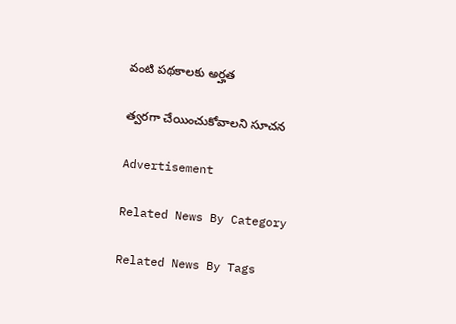వంటి పథకాలకు అర్హత

త్వరగా చేయించుకోవాలని సూచన

Advertisement

Related News By Category

Related News By Tags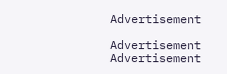Advertisement

Advertisement
Advertisement